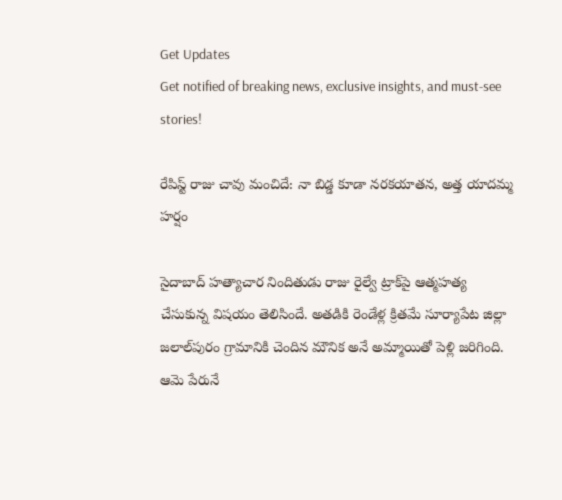Get Updates
Get notified of breaking news, exclusive insights, and must-see stories!

రేపిస్ట్ రాజు చావు మంచిదే: నా బిడ్డ కూడా నరకయాతన, అత్త యాదమ్మ హర్షం

సైదాబాద్ హ‌త్యాచార నిందితుడు రాజు రైల్వే ట్రాక్‌పై ఆత్మ‌హ‌త్య చేసుకున్న విష‌యం తెలిసిందే. అత‌డికి రెండేళ్ల‌ క్రితమే సూర్యాపేట జిల్లా జ‌లాల్‌పురం గ్రామానికి చెందిన మౌనిక అనే అమ్మాయితో పెళ్లి జ‌రిగింది. ఆమె పేరునే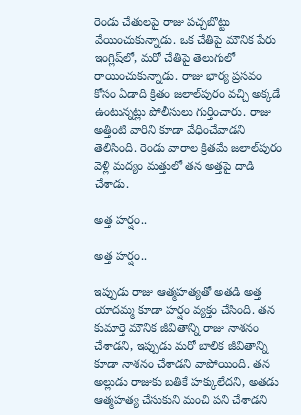రెండు చేతుల‌పై రాజు ప‌చ్చ‌బొట్టు వేయించుకున్నాడు. ఒక చేతిపై మౌనిక పేరు ఇంగ్లిష్‌లో, మ‌రో చేతిపై తెలుగులో రాయించుకున్నాడు. రాజు భార్య ప్ర‌స‌వం కోసం ఏడాది క్రితం జ‌లాల్‌పురం వ‌చ్చి అక్క‌డే ఉంటున్నట్లు పోలీసులు గుర్తించారు. రాజు అత్తింటి వారిని కూడా వేధించేవాడ‌ని తెలిసింది. రెండు వారాల క్రితమే జ‌లాల్‌పురం వెళ్లి మ‌ద్యం మ‌త్తులో త‌న అత్త‌పై దాడి చేశాడు.

అత్త హర్షం..

అత్త హర్షం..

ఇప్పుడు రాజు ఆత్మహత్యతో అతడి అత్త యాదమ్మ కూడా హ‌ర్షం వ్య‌క్తం చేసింది. తన కుమార్తె మౌనిక జీవితాన్ని రాజు నాశనం చేశాడని, ఇప్పుడు మరో బాలిక‌ జీవితాన్ని కూడా నాశనం చేశాడని వాపోయింది. త‌న అల్లుడు రాజుకు బతికే హక్కులేదని, అత‌డు ఆత్మహత్య చేసుకుని మంచి పని చేశాడని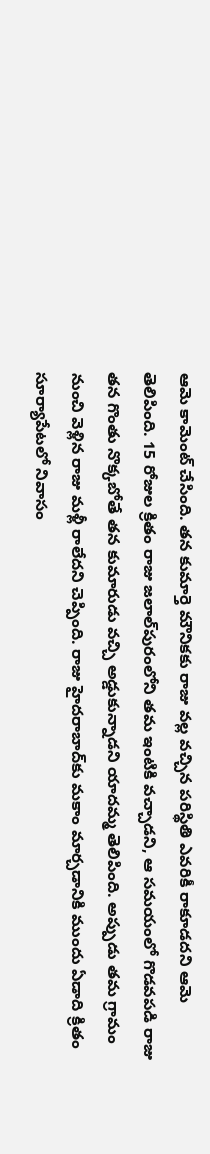ఆమె కామెంట్ చేసింది. తన కుమార్తె మౌనిక‌కు రాజు వ‌ల్ల వచ్చిన పరిస్థితి ఎవరికీ రాకూడద‌ని ఆమె తెలిపింది. 15 రోజుల క్రితం రాజు జలాల్‌పురంలోని తమ ఇంటికి వచ్చాడని, ఆ సమయంలో గొడ‌వ‌ప‌డి రాజు తన గొంతు నొక్కబోతే తన కుమారుడు వచ్చి అడ్డుకున్నాడని యాద‌మ్మ తెలిపింది. అప్పుడు త‌మ గ్రామం నుంచి వెళ్లిన రాజు మ‌ళ్లీ రాలేద‌ని చెప్పింది. రాజు హైదరాబాద్‌కు మకాం మార్చడానికి ముందు ఏడాది క్రితం సూర్యాపేటలో నివాసం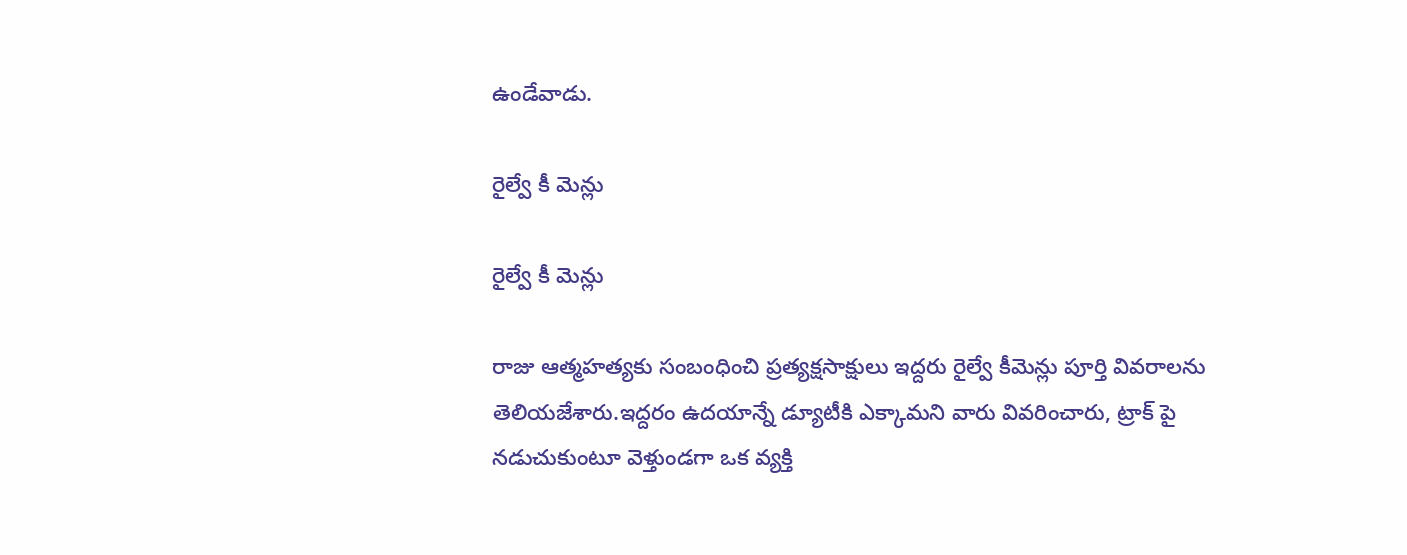ఉండేవాడు.

రైల్వే కీ మెన్లు

రైల్వే కీ మెన్లు

రాజు ఆత్మహత్యకు సంబంధించి ప్రత్యక్షసాక్షులు ఇద్దరు రైల్వే కీమెన్లు పూర్తి వివరాలను తెలియజేశారు.ఇద్దరం ఉదయాన్నే డ్యూటీకి ఎక్కామని వారు వివరించారు, ట్రాక్ పై నడుచుకుంటూ వెళ్తుండగా ఒక వ్యక్తి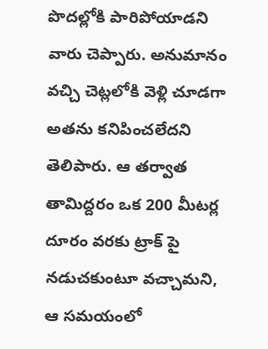పొదల్లోకి పారిపోయాడని వారు చెప్పారు. అనుమానం వచ్చి చెట్లలోకి వెళ్లి చూడగా అతను కనిపించలేదని తెలిపారు. ఆ తర్వాత తామిద్దరం ఒక 200 మీటర్ల దూరం వరకు ట్రాక్ పై నడుచకుంటూ వచ్చామని, ఆ సమయంలో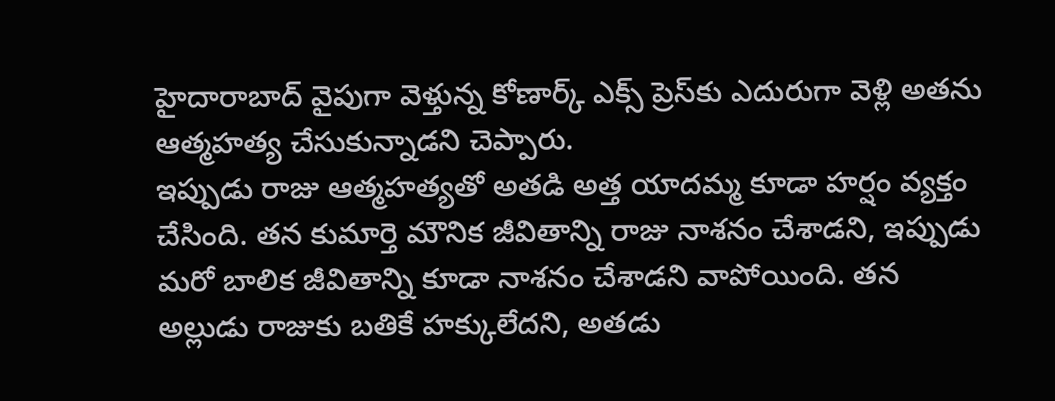హైదారాబాద్ వైపుగా వెళ్తున్న కోణార్క్ ఎక్స్ ప్రెస్‌కు ఎదురుగా వెళ్లి అతను ఆత్మహత్య చేసుకున్నాడని చెప్పారు.
ఇప్పుడు రాజు ఆత్మహత్యతో అతడి అత్త యాదమ్మ కూడా హ‌ర్షం వ్య‌క్తం చేసింది. తన కుమార్తె మౌనిక జీవితాన్ని రాజు నాశనం చేశాడని, ఇప్పుడు మరో బాలిక‌ జీవితాన్ని కూడా నాశనం చేశాడని వాపోయింది. త‌న అల్లుడు రాజుకు బతికే హక్కులేదని, అత‌డు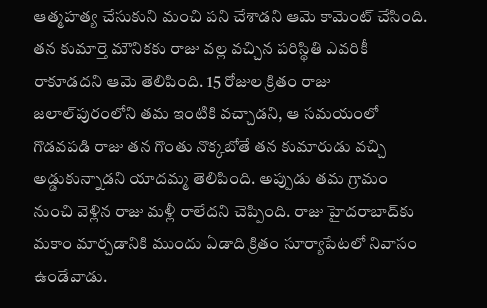ఆత్మహత్య చేసుకుని మంచి పని చేశాడని ఆమె కామెంట్ చేసింది. తన కుమార్తె మౌనిక‌కు రాజు వ‌ల్ల వచ్చిన పరిస్థితి ఎవరికీ రాకూడద‌ని ఆమె తెలిపింది. 15 రోజుల క్రితం రాజు జలాల్‌పురంలోని తమ ఇంటికి వచ్చాడని, ఆ సమయంలో గొడ‌వ‌ప‌డి రాజు తన గొంతు నొక్కబోతే తన కుమారుడు వచ్చి అడ్డుకున్నాడని యాద‌మ్మ తెలిపింది. అప్పుడు త‌మ గ్రామం నుంచి వెళ్లిన రాజు మ‌ళ్లీ రాలేద‌ని చెప్పింది. రాజు హైదరాబాద్‌కు మకాం మార్చడానికి ముందు ఏడాది క్రితం సూర్యాపేటలో నివాసం ఉండేవాడు.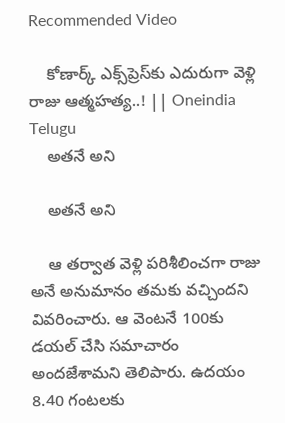Recommended Video

    కోణార్క్ ఎక్స్‌ప్రెస్‌కు ఎదురుగా వెళ్లి రాజు ఆత్మ‌హ‌త్య..! || Oneindia Telugu
    అతనే అని

    అతనే అని

    ఆ తర్వాత వెళ్లి పరిశీలించగా రాజు అనే అనుమానం తమకు వచ్చిందని వివరించారు. ఆ వెంటనే 100కు డయల్ చేసి సమాచారం అందజేశామని తెలిపారు. ఉదయం 8.40 గంటలకు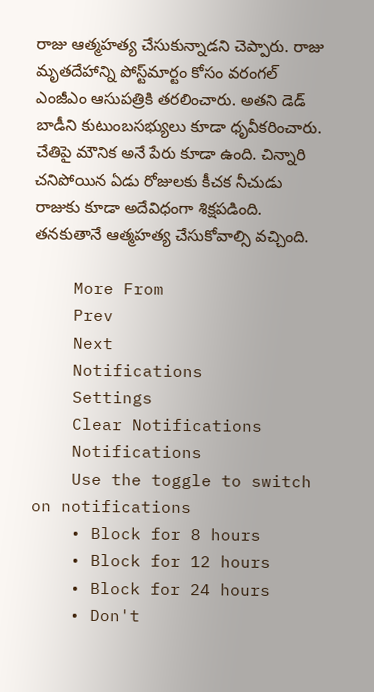రాజు ఆత్మహత్య చేసుకున్నాడని చెప్పారు. రాజు మృతదేహాన్ని పోస్ట్‌మార్టం కోసం వరంగల్ ఎంజీఎం ఆసుపత్రికి తరలించారు. అతని డెడ్ బాడీని కుటుంబసభ్యులు కూడా ధృవీకరించారు. చేతిపై మౌనిక అనే పేరు కూడా ఉంది. చిన్నారి చనిపోయిన ఏడు రోజులకు కీచక నీచుడు రాజుకు కూడా అదేవిధంగా శిక్షపడింది. తనకుతానే ఆత్మహత్య చేసుకోవాల్సి వచ్చింది.

    More From
    Prev
    Next
    Notifications
    Settings
    Clear Notifications
    Notifications
    Use the toggle to switch on notifications
    • Block for 8 hours
    • Block for 12 hours
    • Block for 24 hours
    • Don't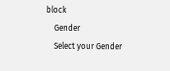block
    Gender
    Select your Gender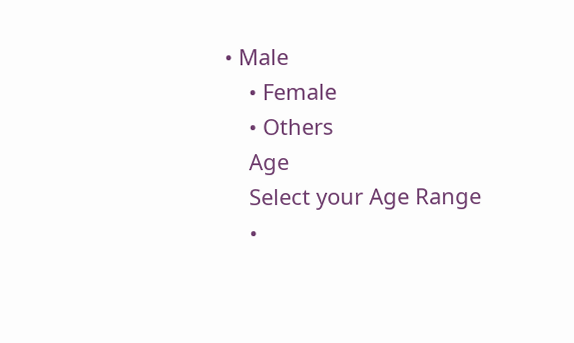• Male
    • Female
    • Others
    Age
    Select your Age Range
    •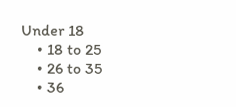Under 18
    • 18 to 25
    • 26 to 35
    • 36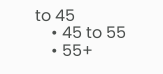to 45
    • 45 to 55
    • 55+